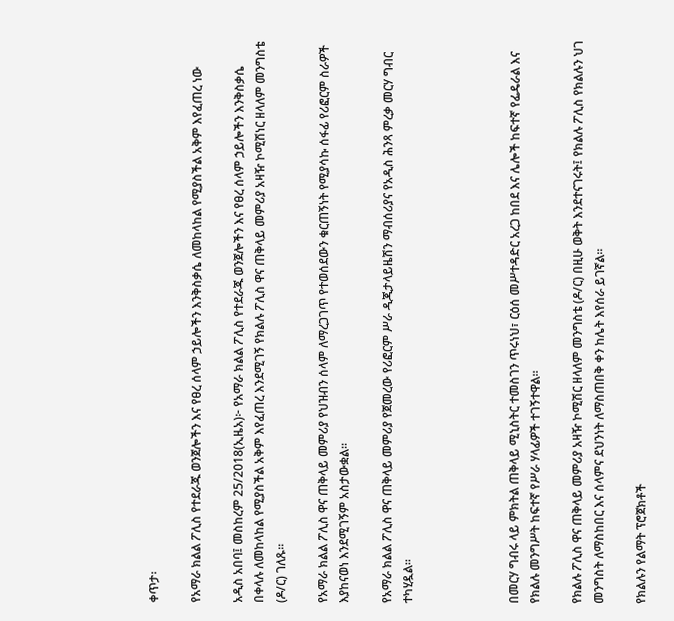ቀጥታ፡

የአማራ ክልል ፖሊስ የተደራጁ ወንጀሎችን እና የፀረ ሰላም ኃይሎችን እንቅስቃሴ ለመከላከል የሚያስችል አቅም እየፈጠረ ነው

አዲስ አበባ፤ መስከረም 25/2018(ኢዜአ)፦ የአማራ ክልል ፖሊስ የተደራጁ ወንጀሎችን እና የፀረ ሰላም ኃይሎችን እንቅስቃሴ በቀላሉ ለመከላከል የሚያስችል አቅም እየፈጠረ እንደሚገኝ የክልሉ ፖሊስ ዋና ጠቅላይ መምሪያ አዛዥ ኮሚሽነር ዘላለም መንግስቴ (ዶ/ር) ገለጹ።

የአማራ ክልል ፖሊስ ዋና ጠቅላይ መምሪያ የህዝብን ሰላም ለማረጋገጥ የተወሰደውን ቁርጠኝነት የሚያሳኩ ሰፋፊ የሪፎርም ስራዎች እያከናወነ እንደሚገኝም አስታውቋል፡፡

የአማራ ክልል ፖሊስ ዋና ጠቅላይ መምሪያ የጀመረው የሪፎርም ሥራ ዲጂታላይዜሽን ማብሰሪያና የአዲስ ሕንጻ ምረቃ መርሃ ግብር ተካሂዷል።




በመርሃ ግብሩ ላይ ምክትል ጠቅላይ ሚኒስትር ተመስገን ጥሩነህ፣ ርዕሰ መሥተዳድር አረጋ ከበደ እና ሌሎች ከፍተኛ የፌዴራል እና የክልሉ መንግሥት ከፍተኛ የሥራ ሃላፊዎች ተገኝተዋል።

የክልሉ ፖሊስ ዋና ጠቅላይ መምሪያ አዛዥ ኮሚሽር ዘላለም መንግስቴ (ዶ/ር) በዚሁ ወቅት እንደተናገሩት፤ የክልሉ ፖሊስ የክልሉን ህገ መንግስት ለማስከበር እና ሰላምና ደህንነት ለማስጠበቅ ቀን ከሌት እየሰራ ይገኛል።

የክልሉን የልማት ፕሮጀክቶች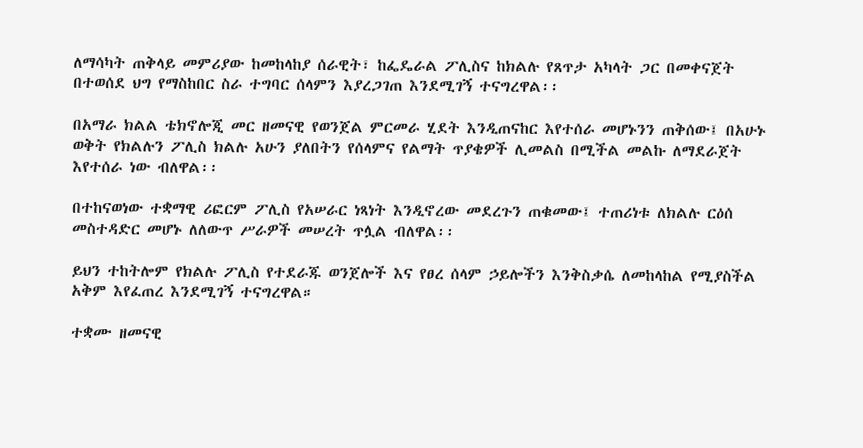ለማሳካት ጠቅላይ መምሪያው ከመከላከያ ሰራዊት፣ ከፌዴራል ፖሊስና ከክልሉ የጸጥታ አካላት ጋር በመቀናጀት በተወሰደ ህግ የማስከበር ስራ ተግባር ሰላምን እያረጋገጠ እንደሚገኝ ተናግረዋል፡፡

በአማራ ክልል ቴክኖሎጂ መር ዘመናዊ የወንጀል ምርመራ ሂደት እንዲጠናከር እየተሰራ መሆኑንን ጠቅሰው፤ በአሁኑ ወቅት የክልሉን ፖሊስ ክልሉ አሁን ያለበትን የሰላምና የልማት ጥያቄዎች ሊመልስ በሚችል መልኩ ለማደራጀት እየተሰራ ነው ብለዋል፡፡

በተከናወነው ተቋማዊ ሪፎርም ፖሊስ የአሠራር ነጻነት እንዲኖረው መደረጉን ጠቁመው፤ ተጠሪነቱ ለክልሉ ርዕሰ መስተዳድር መሆኑ ለለውጥ ሥራዎች መሠረት ጥሏል ብለዋል፡፡

ይህን ተከትሎም የክልሉ ፖሊስ የተደራጁ ወንጀሎች እና የፀረ ሰላም ኃይሎችን እንቅስቃሴ ለመከላከል የሚያስችል አቅም እየፈጠረ እንደሚገኝ ተናግረዋል።

ተቋሙ ዘመናዊ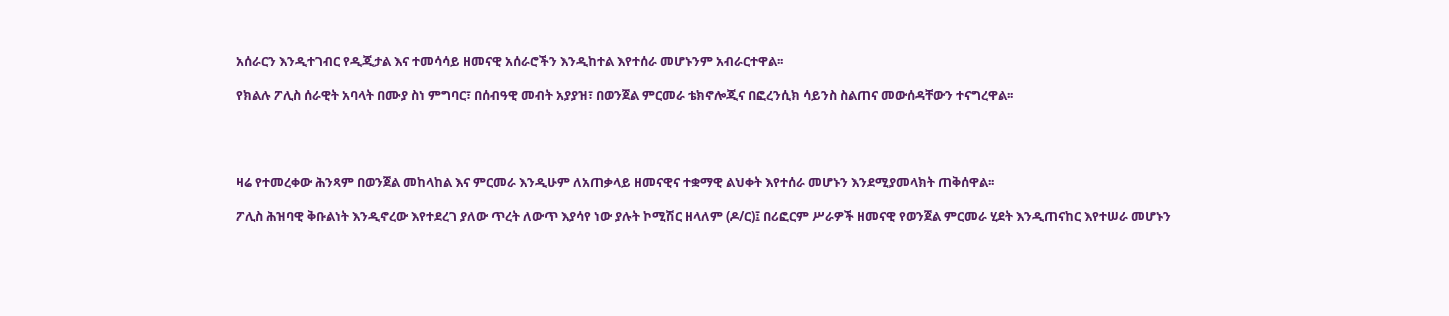አሰራርን እንዲተገብር የዲጂታል እና ተመሳሳይ ዘመናዊ አሰራሮችን እንዲከተል እየተሰራ መሆኑንም አብራርተዋል፡፡

የክልሉ ፖሊስ ሰራዊት አባላት በሙያ ስነ ምግባር፣ በሰብዓዊ መብት አያያዝ፣ በወንጀል ምርመራ ቴክኖሎጂና በፎረንሲክ ሳይንስ ስልጠና መውሰዳቸውን ተናግረዋል፡፡




ዛሬ የተመረቀው ሕንጻም በወንጀል መከላከል እና ምርመራ እንዲሁም ለአጠቃላይ ዘመናዊና ተቋማዊ ልህቀት እየተሰራ መሆኑን እንደሚያመላክት ጠቅሰዋል፡፡

ፖሊስ ሕዝባዊ ቅቡልነት እንዲኖረው እየተደረገ ያለው ጥረት ለውጥ እያሳየ ነው ያሉት ኮሚሽር ዘላለም (ዶ/ር)፤ በሪፎርም ሥራዎች ዘመናዊ የወንጀል ምርመራ ሂደት እንዲጠናከር እየተሠራ መሆኑን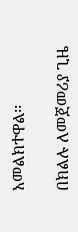አመልክተዋል፡፡

በክልሉ ለመጀመሪያ ጊዜ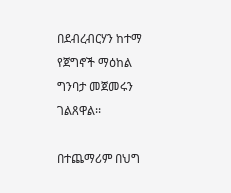በደብረብርሃን ከተማ የጀግኖች ማዕከል ግንባታ መጀመሩን ገልጸዋል፡፡

በተጨማሪም በህግ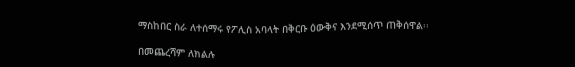ማስከበር ስራ ለተሰማሩ የፖሊስ አባላት በቅርቡ ዕውቅና እንደሚሰጥ ጠቅሰዋል፡፡

በመጨረሻም ለክልሉ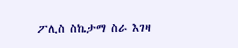ፖሊስ ስኬታማ ስራ እገዛ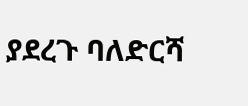ያደረጉ ባለድርሻ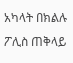አካላት በክልሉ ፖሊስ ጠቅላይ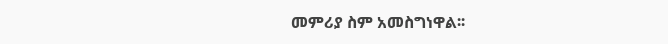መምሪያ ስም አመስግነዋል፡፡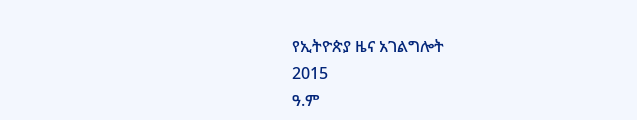የኢትዮጵያ ዜና አገልግሎት
2015
ዓ.ም